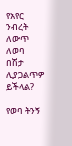የአየር ንብረት ለውጥ ለወባ በሽታ ሊያጋልጥዎ ይችላል?

የወባ ትንኝ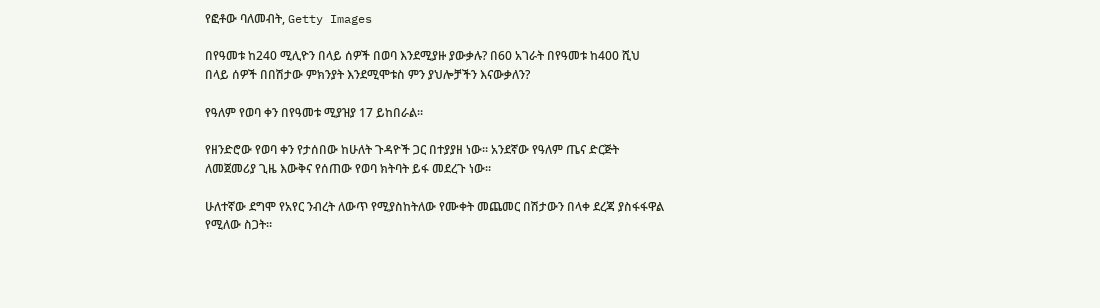የፎቶው ባለመብት, Getty Images

በየዓመቱ ከ240 ሚሊዮን በላይ ሰዎች በወባ እንደሚያዙ ያውቃሉ? በ60 አገራት በየዓመቱ ከ400 ሺህ በላይ ሰዎች በበሽታው ምክንያት እንደሚሞቱስ ምን ያህሎቻችን እናውቃለን?

የዓለም የወባ ቀን በየዓመቱ ሚያዝያ 17 ይከበራል።

የዘንድሮው የወባ ቀን የታሰበው ከሁለት ጉዳዮች ጋር በተያያዘ ነው። አንደኛው የዓለም ጤና ድርጅት ለመጀመሪያ ጊዜ እውቅና የሰጠው የወባ ክትባት ይፋ መደረጉ ነው።

ሁለተኛው ደግሞ የአየር ንብረት ለውጥ የሚያስከትለው የሙቀት መጨመር በሽታውን በላቀ ደረጃ ያስፋፋዋል የሚለው ስጋት።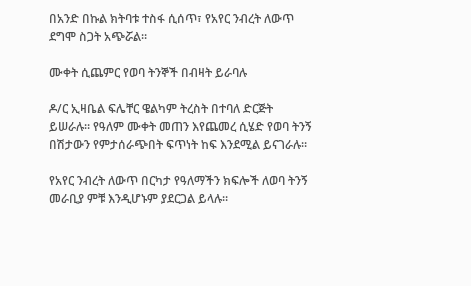በአንድ በኩል ክትባቱ ተስፋ ሲሰጥ፣ የአየር ንብረት ለውጥ ደግሞ ስጋት አጭሯል።

ሙቀት ሲጨምር የወባ ትንኞች በብዛት ይራባሉ

ዶ/ር ኢዛቤል ፍሌቸር ዌልካም ትረስት በተባለ ድርጅት ይሠራሉ። የዓለም ሙቀት መጠን እየጨመረ ሲሄድ የወባ ትንኝ በሽታውን የምታሰራጭበት ፍጥነት ከፍ እንደሚል ይናገራሉ።

የአየር ንብረት ለውጥ በርካታ የዓለማችን ክፍሎች ለወባ ትንኝ መራቢያ ምቹ እንዲሆኑም ያደርጋል ይላሉ።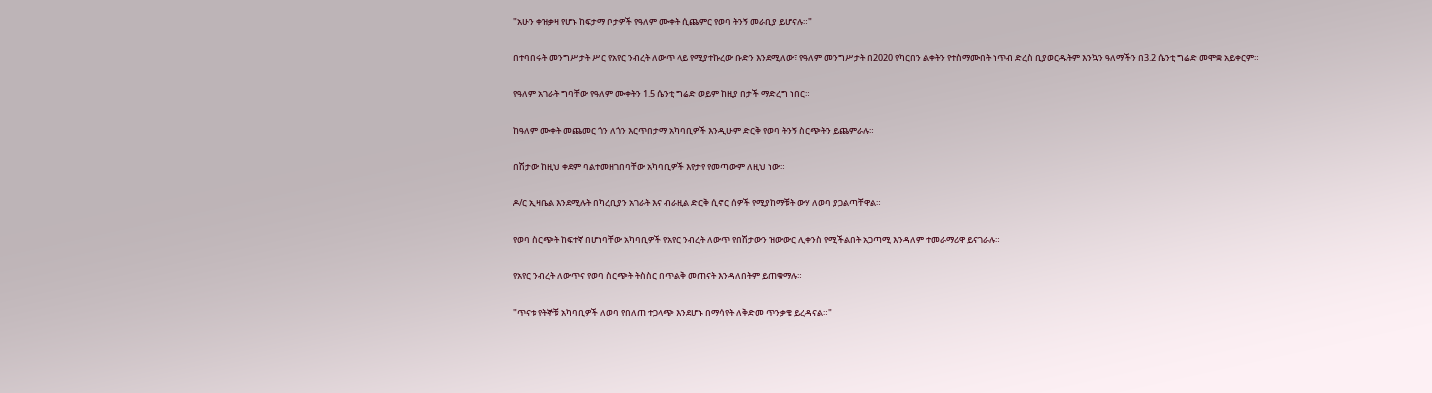"አሁን ቀዝቃዛ የሆኑ ከፍታማ ቦታዎች የዓለም ሙቀት ሲጨምር የወባ ትንኝ መራቢያ ይሆናሉ።"

በተባበሩት መንግሥታት ሥር የአየር ንብረት ለውጥ ላይ የሚያተኩረው ቡድን እንደሚለው፣ የዓለም መንግሥታት በ2020 የካርበን ልቀትን የተስማሙበት ነጥብ ድረስ ቢያወርዱትም እንኳን ዓለማችን በ3.2 ሴንቲ ግሬድ መሞቋ አይቀርም።

የዓለም አገራት ግባቸው የዓለም ሙቀትን 1.5 ሴንቲ ግሬድ ወይም ከዚያ በታች ማድረግ ነበር።

ከዓለም ሙቀት መጨመር ጎን ለጎን እርጥበታማ አካባቢዎች እንዲሁም ድርቅ የወባ ትንኝ ስርጭትን ይጨምራሉ።

በሽታው ከዚህ ቀደም ባልተመዘገበባቸው አካባቢዎች እየታየ የመጣውም ለዚህ ነው።

ዶ/ር ኢዛቤል እንደሚሉት በካረቢያን አገራት እና ብራዚል ድርቅ ሲኖር ሰዎች የሚያከማቹት ውሃ ለወባ ያጋልጣቸዋል።

የወባ ስርጭት ከፍተኛ በሆነባቸው አካባቢዎች የአየር ንብረት ለውጥ የበሽታውን ዝውውር ሊቀንስ የሚችልበት አጋጣሚ እንዳለም ተመራማሪዋ ይናገራሉ።

የአየር ንብረት ለውጥና የወባ ስርጭት ትስስር በጥልቅ መጠናት እንዳለበትም ይጠቁማሉ።

"ጥናቱ የትኞቹ አካባቢዎች ለወባ የበለጠ ተጋላጭ እንደሆኑ በማሳየት ለቅድመ ጥንቃቄ ይረዳናል።"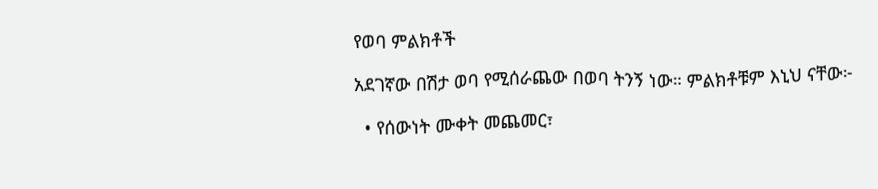የወባ ምልክቶች

አደገኛው በሽታ ወባ የሚሰራጨው በወባ ትንኝ ነው። ምልክቶቹም እኒህ ናቸው፦

  • የሰውነት ሙቀት መጨመር፣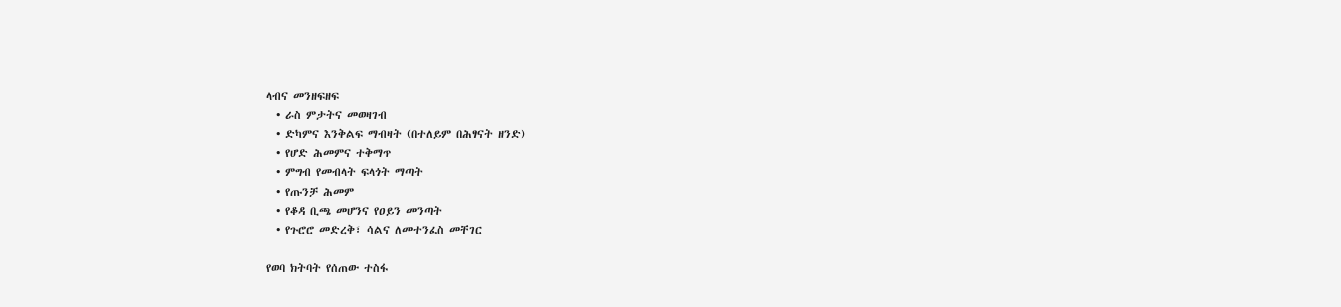ላብና መንዘፍዘፍ
  • ራስ ምታትና መወዛገብ
  • ድካምና እንቅልፍ ማብዛት (በተለይም በሕፃናት ዘንድ)
  • የሆድ ሕመምና ተቅማጥ
  • ምግብ የመብላት ፍላጎት ማጣት
  • የጡንቻ ሕመም
  • የቆዳ ቢጫ መሆንና የዐይን መንጣት
  • የጉሮሮ መድረቅ፣ ሳልና ለመተንፈስ መቸገር

የወባ ክትባት የሰጠው ተስፋ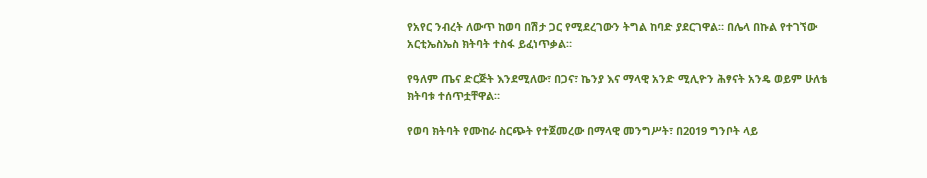የአየር ንብረት ለውጥ ከወባ በሽታ ጋር የሚደረገውን ትግል ከባድ ያደርገዋል። በሌላ በኩል የተገኘው አርቲኤስኤስ ክትባት ተስፋ ይፈነጥቃል።

የዓለም ጤና ድርጅት እንደሚለው፣ በጋና፣ ኬንያ እና ማላዊ አንድ ሚሊዮን ሕፃናት አንዴ ወይም ሁለቴ ክትባቱ ተሰጥቷቸዋል።

የወባ ክትባት የሙከራ ስርጭት የተጀመረው በማላዊ መንግሥት፣ በ2019 ግንቦት ላይ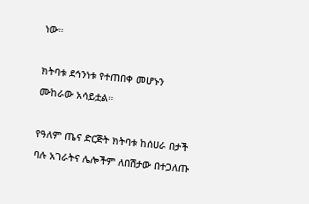ነው።

ክትባቱ ደኅንነቱ የተጠበቀ መሆኑን ሙከራው አሳይቷል።

የዓለም ጤና ድርጅት ክትባቱ ከሰሀራ በታች ባሉ አገራትና ሌሎችም ለበሽታው በተጋለጡ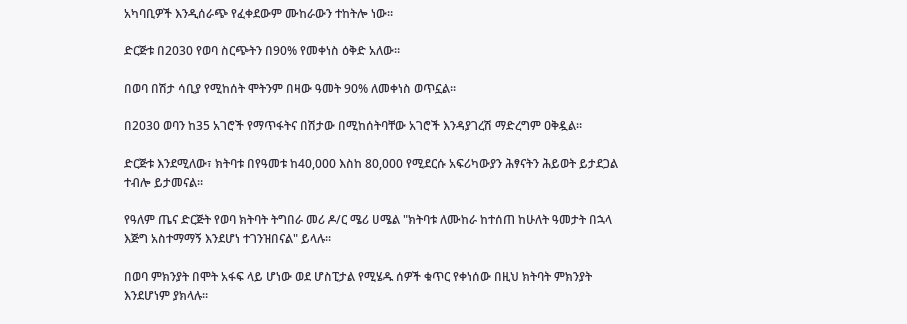አካባቢዎች እንዲሰራጭ የፈቀደውም ሙከራውን ተከትሎ ነው።

ድርጅቱ በ2030 የወባ ስርጭትን በ90% የመቀነስ ዕቅድ አለው።

በወባ በሽታ ሳቢያ የሚከሰት ሞትንም በዛው ዓመት 90% ለመቀነስ ወጥኗል።

በ2030 ወባን ከ35 አገሮች የማጥፋትና በሽታው በሚከሰትባቸው አገሮች እንዳያገረሽ ማድረግም ዐቅዷል።

ድርጅቱ እንደሚለው፣ ክትባቱ በየዓመቱ ከ40,000 እስከ 80,000 የሚደርሱ አፍሪካውያን ሕፃናትን ሕይወት ይታደጋል ተብሎ ይታመናል።

የዓለም ጤና ድርጅት የወባ ክትባት ትግበራ መሪ ዶ/ር ሜሪ ሀሜል "ክትባቱ ለሙከራ ከተሰጠ ከሁለት ዓመታት በኋላ እጅግ አስተማማኝ እንደሆነ ተገንዝበናል" ይላሉ።

በወባ ምክንያት በሞት አፋፍ ላይ ሆነው ወደ ሆስፒታል የሚሄዱ ሰዎች ቁጥር የቀነሰው በዚህ ክትባት ምክንያት እንደሆነም ያክላሉ።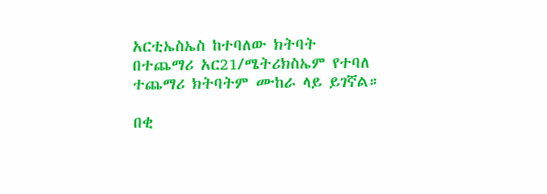አርቲኤስኤስ ከተባለው ክትባት በተጨማሪ አር21/ሜትሪክስኤም የተባለ ተጨማሪ ክትባትም ሙከራ ላይ ይገኛል።

በቂ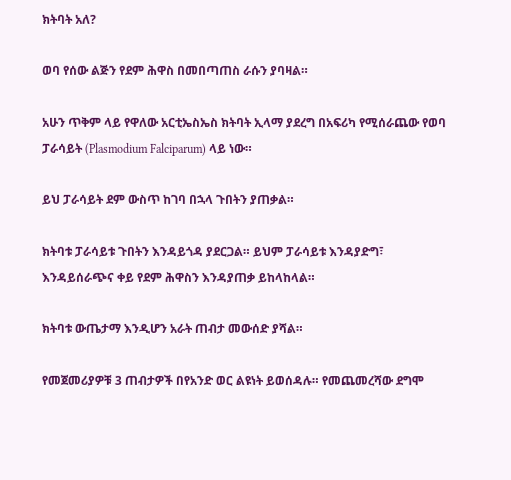ክትባት አለ?

ወባ የሰው ልጅን የደም ሕዋስ በመበጣጠስ ራሱን ያባዛል።

አሁን ጥቅም ላይ የዋለው አርቲኤስኤስ ክትባት ኢላማ ያደረግ በአፍሪካ የሚሰራጨው የወባ ፓራሳይት (Plasmodium Falciparum) ላይ ነው።

ይህ ፓራሳይት ደም ውስጥ ከገባ በኋላ ጉበትን ያጠቃል።

ክትባቱ ፓራሳይቱ ጉበትን እንዳይጎዳ ያደርጋል። ይህም ፓራሳይቱ እንዳያድግ፣ እንዳይሰራጭና ቀይ የደም ሕዋስን እንዳያጠቃ ይከላከላል።

ክትባቱ ውጤታማ እንዲሆን አራት ጠብታ መውሰድ ያሻል።

የመጀመሪያዎቹ 3 ጠብታዎች በየአንድ ወር ልዩነት ይወሰዳሉ። የመጨመረሻው ደግሞ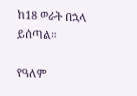ከ18 ወራት በኋላ ይሰጣል።

የዓለም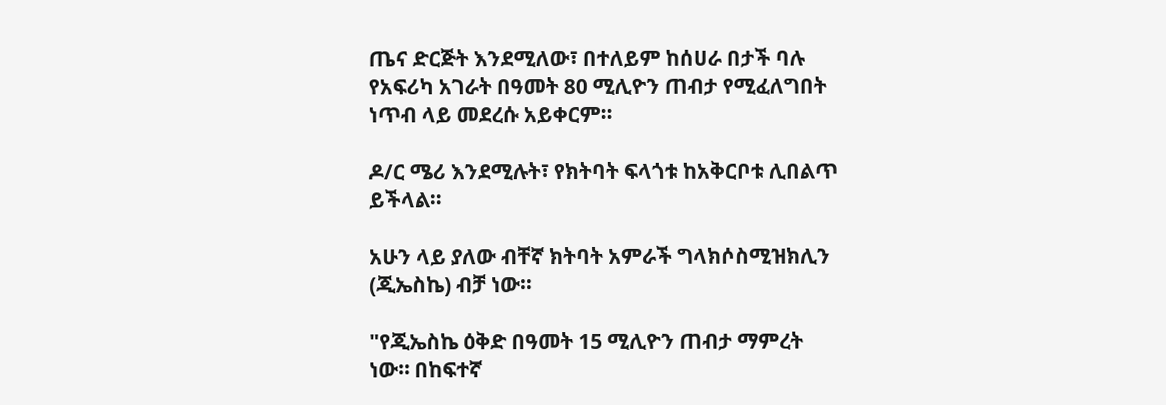ጤና ድርጅት እንደሚለው፣ በተለይም ከሰሀራ በታች ባሉ የአፍሪካ አገራት በዓመት 80 ሚሊዮን ጠብታ የሚፈለግበት ነጥብ ላይ መደረሱ አይቀርም።

ዶ/ር ሜሪ እንደሚሉት፣ የክትባት ፍላጎቱ ከአቅርቦቱ ሊበልጥ ይችላል።

አሁን ላይ ያለው ብቸኛ ክትባት አምራች ግላክሶስሚዝክሊን (ጂኤስኬ) ብቻ ነው።

"የጂኤስኬ ዕቅድ በዓመት 15 ሚሊዮን ጠብታ ማምረት ነው። በከፍተኛ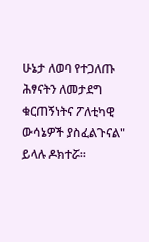ሁኔታ ለወባ የተጋለጡ ሕፃናትን ለመታደግ ቁርጠኝነትና ፖለቲካዊ ውሳኔዎች ያስፈልጉናል" ይላሉ ዶክተሯ።